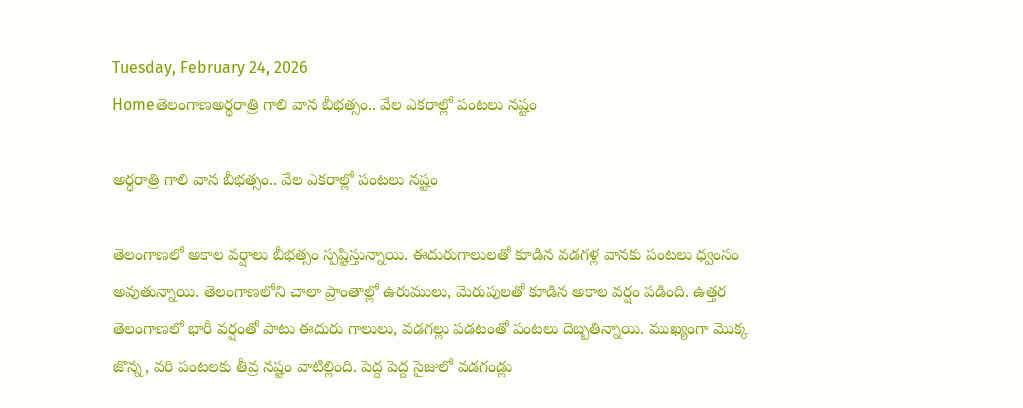Tuesday, February 24, 2026
Homeతెలంగాణఅర్ధరాత్రి గాలి వాన బీభత్సం.. వేల ఎకరాల్లో పంటలు నష్టం

అర్ధరాత్రి గాలి వాన బీభత్సం.. వేల ఎకరాల్లో పంటలు నష్టం

తెలంగాణలో అకాల వర్షాలు బీభత్సం స్పష్టిస్తున్నాయి. ఈదురుగాలులతో కూడిన వడగళ్ల వానకు పంటలు ధ్వంసం అవుతున్నాయి. తెలంగాణలోని చాలా ప్రాంతాల్లో ఉరుములు, మెరుపులతో కూడిన అకాల వర్షం పడింది. ఉత్తర తెలంగాణలో భారీ వర్షంతో పాటు ఈదురు గాలులు, వడగల్లు పడటంతో పంటలు దెబ్బతిన్నాయి. ముఖ్యంగా మొక్క జొన్న, వరి పంటలకు తీవ్ర నష్టం వాటిల్లింది. పెద్ద పెద్ద సైజులో వడగండ్లు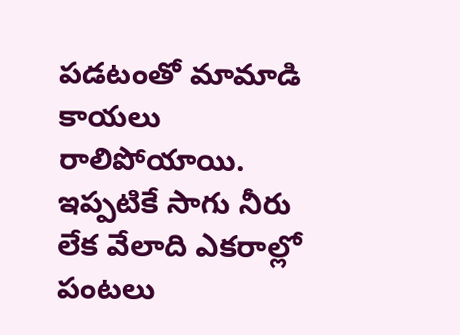పడటంతో మామాడి కాయలు రాలిపోయాయి. ఇప్పటికే సాగు నీరు లేక వేలాది ఎకరాల్లో పంటలు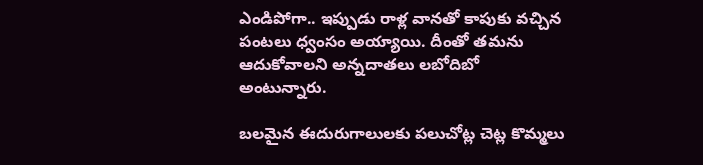ఎండిపోగా.. ఇప్పుడు రాళ్ల వానతో కాపుకు వచ్చిన పంటలు ధ్వంసం అయ్యాయి. దీంతో తమను ఆదుకోవాలని అన్నదాతలు లబోదిబో అంటున్నారు.

బలమైన ఈదురుగాలులకు పలుచోట్ల చెట్ల కొమ్మలు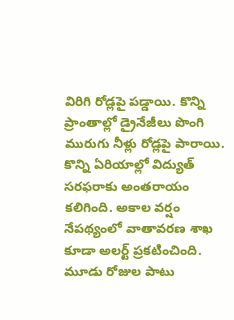విరిగి రోడ్లపై పడ్డాయి. కొన్ని ప్రాంతాల్లో డ్రైనేజీలు పొంగి మురుగు నీళ్లు రోడ్లపై పారాయి. కొన్ని ఏరియాల్లో విద్యుత్ సరఫరాకు అంతరాయం కలిగింది. అకాల వర్షం నేపథ్యంలో వాతావరణ శాఖ కూడా అలర్ట్ ప్రకటించింది. మూడు రోజుల పాటు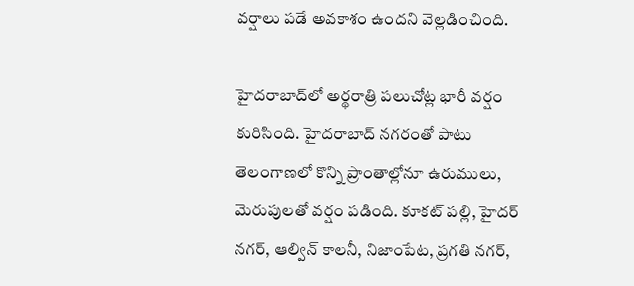వర్షాలు పడే అవకాశం ఉందని వెల్లడించింది.

హైదరాబాద్‌లో అర్థరాత్రి పలుచోట్ల భారీ వర్షం కురిసింది. హైదరాబాద్‌ నగరంతో పాటు తెలంగాణలో కొన్ని ప్రాంతాల్లోనూ ఉరుములు, మెరుపులతో వర్షం పడింది. కూకట్ పల్లి, హైదర్ నగర్, ఆల్విన్ కాలనీ, నిజాంపేట, ప్రగతి నగర్,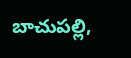బాచుపల్లి,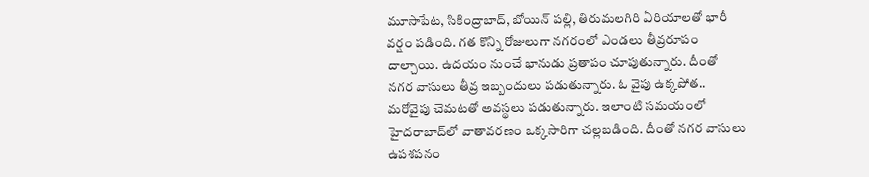మూసాపేట, సికింద్రాబాద్, బోయిన్ పల్లి, తిరుమలగిరి ఏరియాలతో భారీ వర్షం పడింది. గత కొన్ని రోజులుగా నగరంలో ఎండలు తీవ్రరూపం దాల్చాయి. ఉదయం నుంచే భానుడు ప్రతాపం చూపుతున్నారు. దీంతో నగర వాసులు తీవ్ర ఇబ్బందులు పడుతున్నారు. ఓ వైపు ఉక్కపోత.. మరోవైపు చెమటతో అవస్థలు పడుతున్నారు. ఇలాంటి సమయంలో హైదరాబాద్‌లో వాతావరణం ఒక్కసారిగా చల్లబడింది. దీంతో నగర వాసులు ఉపశపనం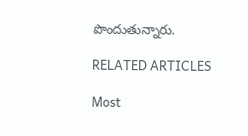పొందుతున్నారు.

RELATED ARTICLES

Most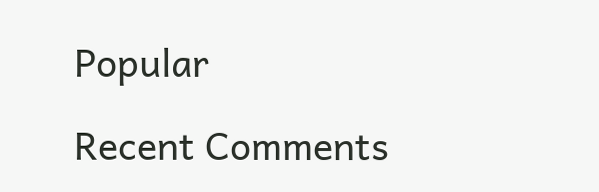Popular

Recent Comments